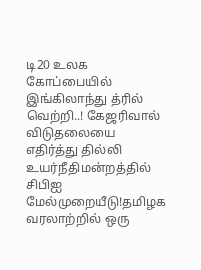டி20 உலக கோப்பையில் இங்கிலாந்து த்ரில் வெற்றி..! கேஜரிவால் விடுதலையை எதிர்த்து தில்லி உயர்நீதிமன்றத்தில் சிபிஐ மேல்முறையீடு!தமிழக வரலாற்றில் ஒரு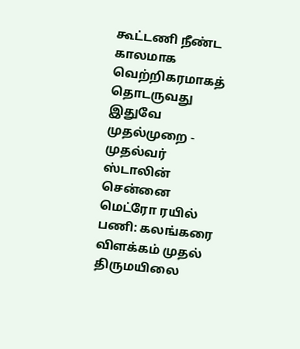கூட்டணி நீண்ட காலமாக வெற்றிகரமாகத் தொடருவது இதுவே முதல்முறை - முதல்வர் ஸ்டாலின் சென்னை மெட்ரோ ரயில் பணி: கலங்கரை விளக்கம் முதல் திருமயிலை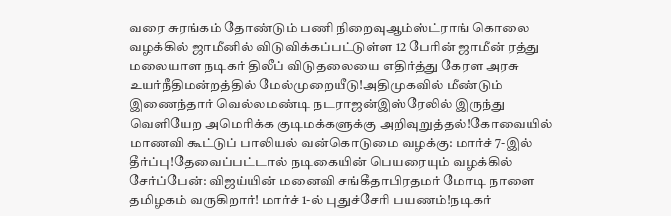வரை சுரங்கம் தோண்டும் பணி நிறைவுஆம்ஸ்ட்ராங் கொலை வழக்கில் ஜாமீனில் விடுவிக்கப்பட்டுள்ள 12 பேரின் ஜாமீன் ரத்து மலையாள நடிகர் திலீப் விடுதலையை எதிர்த்து கேரள அரசு உயர்நீதிமன்றத்தில் மேல்முறையீடு!அதிமுகவில் மீண்டும் இணைந்தார் வெல்லமண்டி நடராஜன்இஸ்ரேலில் இருந்து வெளியேற அமெரிக்க குடிமக்களுக்கு அறிவுறுத்தல்!கோவையில் மாணவி கூட்டுப் பாலியல் வன்கொடுமை வழக்கு: மார்ச் 7-இல் தீர்ப்பு!தேவைப்பட்டால் நடிகையின் பெயரையும் வழக்கில் சேர்ப்பேன்: விஜய்யின் மனைவி சங்கீதாபிரதமர் மோடி நாளை தமிழகம் வருகிறார்! மார்ச் 1-ல் புதுச்சேரி பயணம்!நடிகர்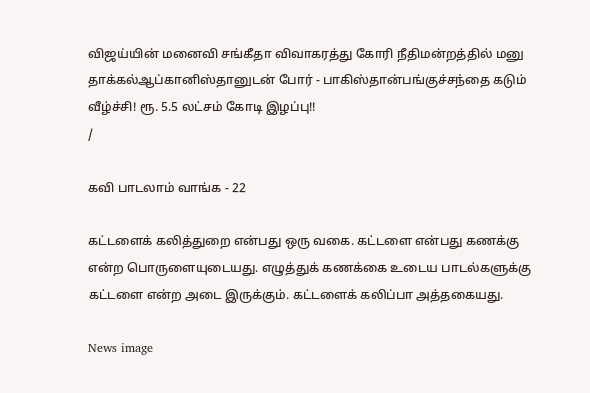விஜய்யின் மனைவி சங்கீதா விவாகரத்து கோரி நீதிமன்றத்தில் மனு தாக்கல்ஆப்கானிஸ்தானுடன் போர் - பாகிஸ்தான்பங்குச்சந்தை கடும் வீழ்ச்சி! ரூ. 5.5 லட்சம் கோடி இழப்பு!!
/

கவி பாடலாம் வாங்க - 22

கட்டளைக் கலித்துறை என்பது ஒரு வகை. கட்டளை என்பது கணக்கு என்ற பொருளையுடையது. எழுத்துக் கணக்கை உடைய பாடல்களுக்கு கட்டளை என்ற அடை இருக்கும். கட்டளைக் கலிப்பா அத்தகையது.

News image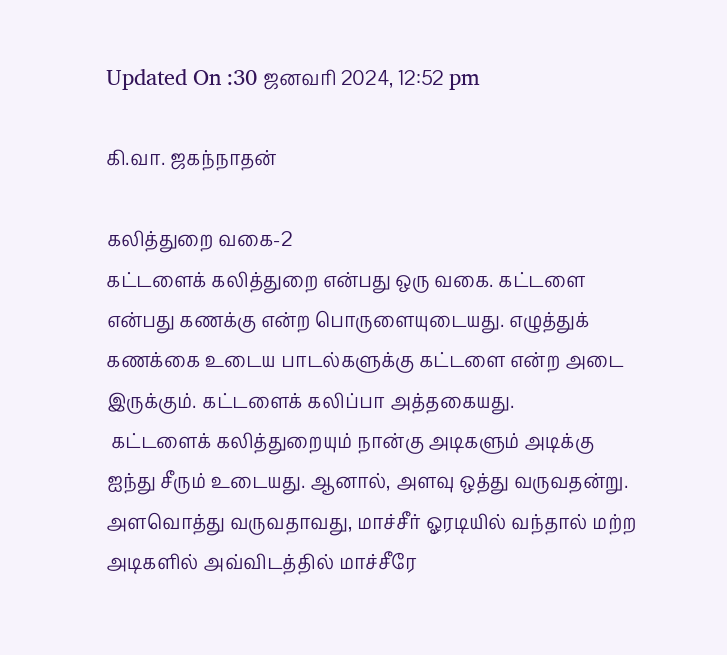Updated On :30 ஜனவரி 2024, 12:52 pm

கி.வா. ஜகந்நாதன்

கலித்துறை வகை-2
கட்டளைக் கலித்துறை என்பது ஒரு வகை. கட்டளை என்பது கணக்கு என்ற பொருளையுடையது. எழுத்துக் கணக்கை உடைய பாடல்களுக்கு கட்டளை என்ற அடை இருக்கும். கட்டளைக் கலிப்பா அத்தகையது.
 கட்டளைக் கலித்துறையும் நான்கு அடிகளும் அடிக்கு ஐந்து சீரும் உடையது. ஆனால், அளவு ஒத்து வருவதன்று. அளவொத்து வருவதாவது, மாச்சீர் ஓரடியில் வந்தால் மற்ற அடிகளில் அவ்விடத்தில் மாச்சீரே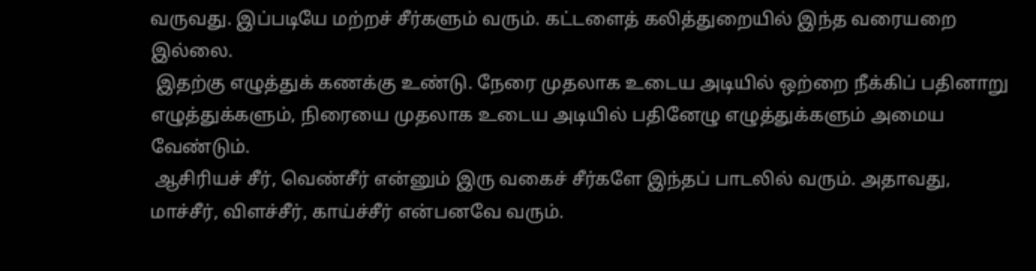வருவது. இப்படியே மற்றச் சீர்களும் வரும். கட்டளைத் கலித்துறையில் இந்த வரையறை இல்லை.
 இதற்கு எழுத்துக் கணக்கு உண்டு. நேரை முதலாக உடைய அடியில் ஒற்றை நீக்கிப் பதினாறு எழுத்துக்களும், நிரையை முதலாக உடைய அடியில் பதினேழு எழுத்துக்களும் அமைய வேண்டும்.
 ஆசிரியச் சீர், வெண்சீர் என்னும் இரு வகைச் சீர்களே இந்தப் பாடலில் வரும். அதாவது, மாச்சீர், விளச்சீர், காய்ச்சீர் என்பனவே வரும்.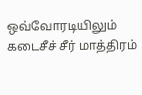ஒவ்வோரடியிலும் கடைசீச் சீர் மாத்திரம்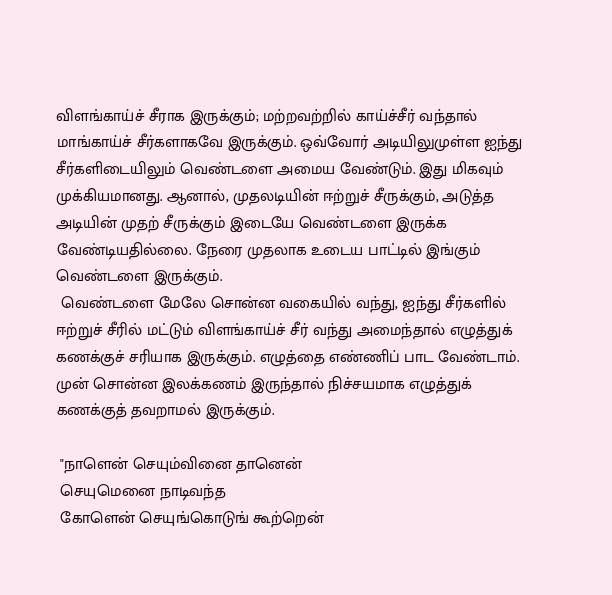விளங்காய்ச் சீராக இருக்கும்; மற்றவற்றில் காய்ச்சீர் வந்தால் மாங்காய்ச் சீர்களாகவே இருக்கும். ஒவ்வோர் அடியிலுமுள்ள ஐந்து சீர்களிடையிலும் வெண்டளை அமைய வேண்டும். இது மிகவும் முக்கியமானது. ஆனால், முதலடியின் ஈற்றுச் சீருக்கும், அடுத்த அடியின் முதற் சீருக்கும் இடையே வெண்டளை இருக்க வேண்டியதில்லை. நேரை முதலாக உடைய பாட்டில் இங்கும் வெண்டளை இருக்கும்.
 வெண்டளை மேலே சொன்ன வகையில் வந்து, ஐந்து சீர்களில் ஈற்றுச் சீரில் மட்டும் விளங்காய்ச் சீர் வந்து அமைந்தால் எழுத்துக் கணக்குச் சரியாக இருக்கும். எழுத்தை எண்ணிப் பாட வேண்டாம். முன் சொன்ன இலக்கணம் இருந்தால் நிச்சயமாக எழுத்துக் கணக்குத் தவறாமல் இருக்கும்.

 "நாளென் செயும்வினை தானென்
 செயுமெனை நாடிவந்த
 கோளென் செயுங்கொடுங் கூற்றென்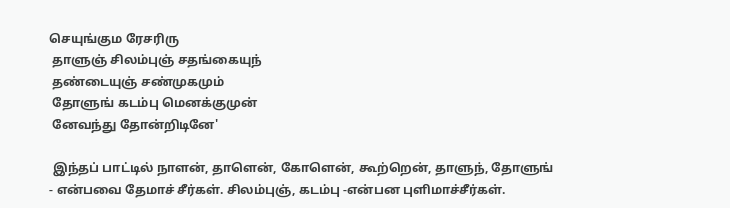செயுங்கும ரேசரிரு
 தாளுஞ் சிலம்புஞ் சதங்கையுந்
 தண்டையுஞ் சண்முகமும்
 தோளுங் கடம்பு மெனக்குமுன்
 னேவந்து தோன்றிடினே'

 இந்தப் பாட்டில் நாளன், தாளென், கோளென், கூற்றென், தாளுந், தோளுங் - என்பவை தேமாச் சீர்கள். சிலம்புஞ், கடம்பு -என்பன புளிமாச்சீர்கள்.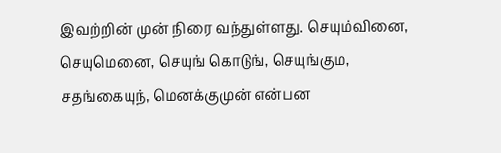இவற்றின் முன் நிரை வந்துள்ளது. செயும்வினை, செயுமெனை, செயுங் கொடுங், செயுங்கும, சதங்கையுந், மெனக்குமுன் என்பன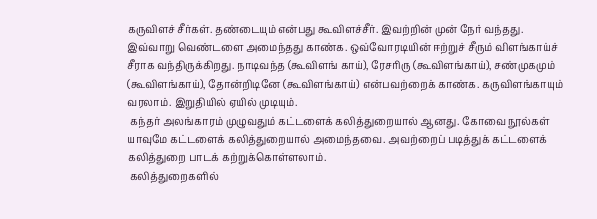கருவிளச் சீர்கள். தண்டையும் என்பது கூவிளச்சீர். இவற்றின் முன் நேர் வந்தது. இவ்வாறு வெண்டளை அமைந்தது காண்க. ஒவ்வோரடியின் ஈற்றுச் சீரும் விளங்காய்ச் சீராக வந்திருக்கிறது. நாடிவந்த (கூவிளங் காய்), ரேசரிரு (கூவிளங்காய்), சண்முகமும் (கூவிளங்காய்), தோன்றிடினே (கூவிளங்காய்) என்பவற்றைக் காண்க. கருவிளங்காயும் வரலாம். இறுதியில் ஏயில் முடியும்.
 கந்தர் அலங்காரம் முழுவதும் கட்டளைக் கலித்துறையால் ஆனது. கோவை நூல்கள் யாவுமே கட்டளைக் கலித்துறையால் அமைந்தவை. அவற்றைப் படித்துக் கட்டளைக் கலித்துறை பாடக் கற்றுக்கொள்ளலாம்.
 கலித்துறைகளில்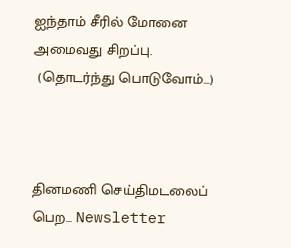ஐந்தாம் சீரில் மோனை அமைவது சிறப்பு.
 (தொடர்ந்து பொடுவோம்...)



தினமணி செய்திமடலைப் பெற... Newsletter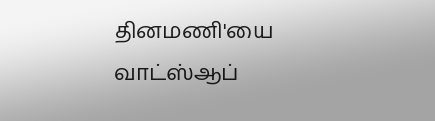தினமணி'யை வாட்ஸ்ஆப்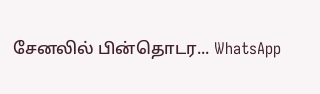சேனலில் பின்தொடர... WhatsApp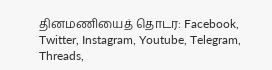தினமணியைத் தொடர: Facebook, Twitter, Instagram, Youtube, Telegram, Threads,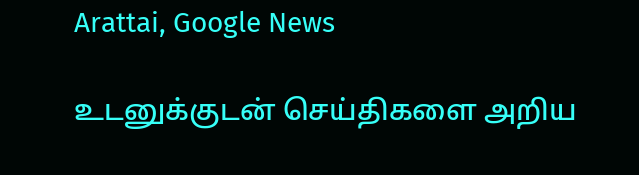Arattai, Google News

உடனுக்குடன் செய்திகளை அறிய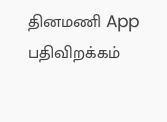தினமணி App பதிவிறக்கம்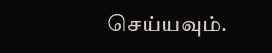செய்யவும்.